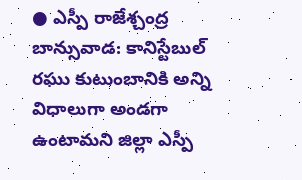● ఎస్పీ రాజేశ్చంద్ర
బాన్సువాడ: కానిస్టేబుల్ రఘు కుటుంబానికి అన్ని విధాలుగా అండగా ఉంటామని జిల్లా ఎస్పీ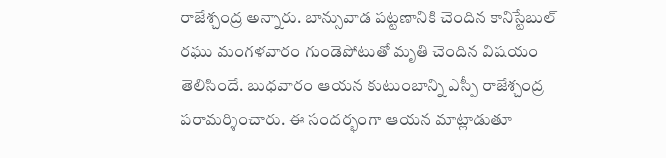రాజేశ్చంద్ర అన్నారు. బాన్సువాడ పట్టణానికి చెందిన కానిస్టేబుల్ రఘు మంగళవారం గుండెపోటుతో మృతి చెందిన విషయం తెలిసిందే. బుధవారం ఆయన కుటుంబాన్ని ఎస్పీ రాజేశ్చంద్ర పరామర్శించారు. ఈ సందర్భంగా ఆయన మాట్లాడుతూ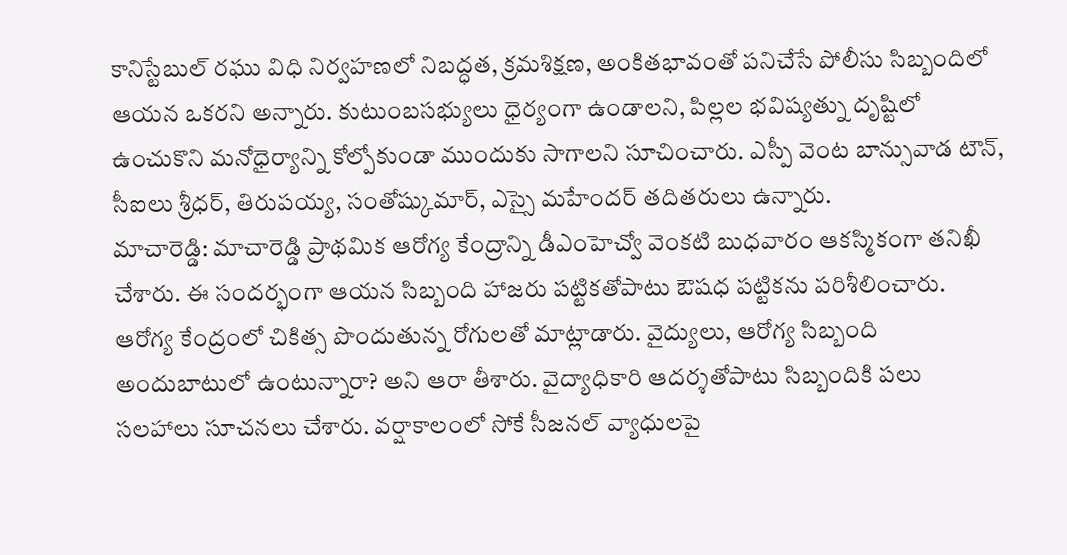కానిస్టేబుల్ రఘు విధి నిర్వహణలో నిబద్ధత, క్రమశిక్షణ, అంకితభావంతో పనిచేసే పోలీసు సిబ్బందిలో ఆయన ఒకరని అన్నారు. కుటుంబసభ్యులు ధైర్యంగా ఉండాలని, పిల్లల భవిష్యత్ను దృష్టిలో ఉంచుకొని మనోధైర్యాన్ని కోల్పోకుండా ముందుకు సాగాలని సూచించారు. ఎస్పీ వెంట బాన్సువాడ టౌన్, సీఐలు శ్రీధర్, తిరుపయ్య, సంతోష్కుమార్, ఎస్సై మహేందర్ తదితరులు ఉన్నారు.
మాచారెడ్డి: మాచారెడ్డి ప్రాథమిక ఆరోగ్య కేంద్రాన్ని డీఎంహెచ్వో వెంకటి బుధవారం ఆకస్మికంగా తనిఖీ చేశారు. ఈ సందర్భంగా ఆయన సిబ్బంది హాజరు పట్టికతోపాటు ఔషధ పట్టికను పరిశీలించారు. ఆరోగ్య కేంద్రంలో చికిత్స పొందుతున్న రోగులతో మాట్లాడారు. వైద్యులు, ఆరోగ్య సిబ్బంది అందుబాటులో ఉంటున్నారా? అని ఆరా తీశారు. వైద్యాధికారి ఆదర్శతోపాటు సిబ్బందికి పలు సలహాలు సూచనలు చేశారు. వర్షాకాలంలో సోకే సీజనల్ వ్యాధులపై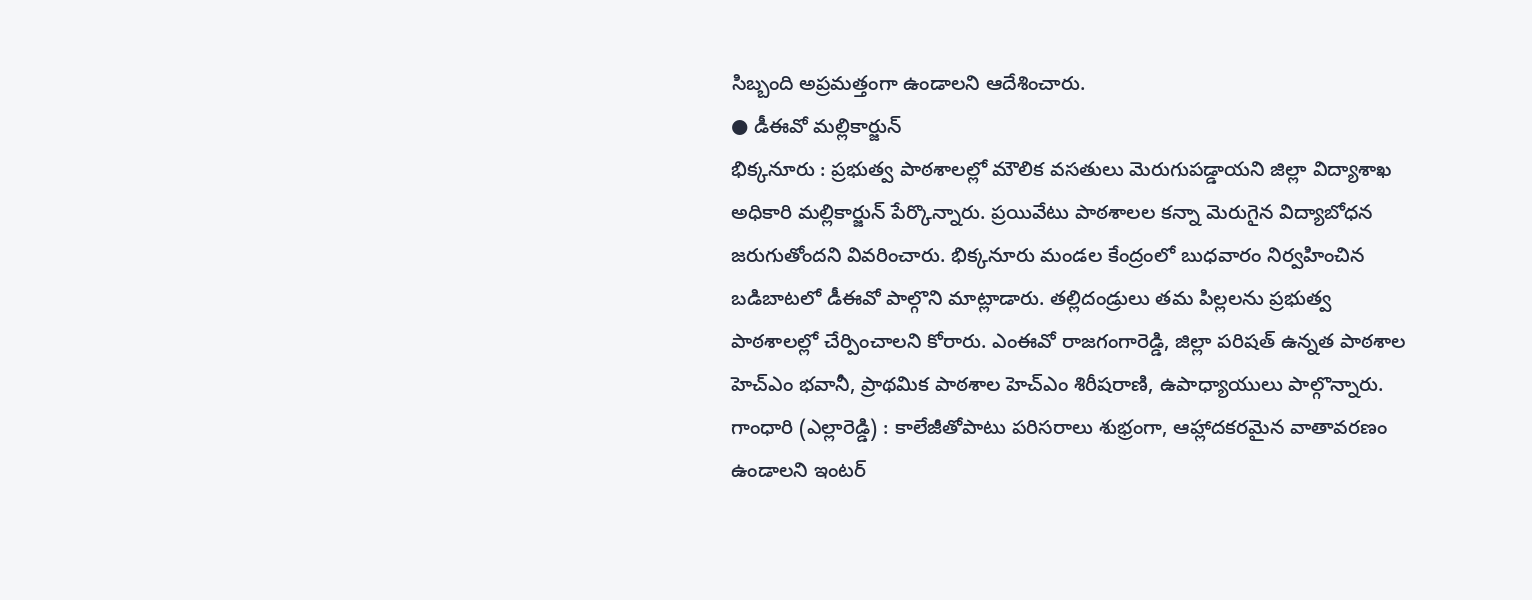సిబ్బంది అప్రమత్తంగా ఉండాలని ఆదేశించారు.
● డీఈవో మల్లికార్జున్
భిక్కనూరు : ప్రభుత్వ పాఠశాలల్లో మౌలిక వసతులు మెరుగుపడ్డాయని జిల్లా విద్యాశాఖ అధికారి మల్లికార్జున్ పేర్కొన్నారు. ప్రయివేటు పాఠశాలల కన్నా మెరుగైన విద్యాబోధన జరుగుతోందని వివరించారు. భిక్కనూరు మండల కేంద్రంలో బుధవారం నిర్వహించిన బడిబాటలో డీఈవో పాల్గొని మాట్లాడారు. తల్లిదండ్రులు తమ పిల్లలను ప్రభుత్వ పాఠశాలల్లో చేర్పించాలని కోరారు. ఎంఈవో రాజగంగారెడ్డి, జిల్లా పరిషత్ ఉన్నత పాఠశాల హెచ్ఎం భవానీ, ప్రాథమిక పాఠశాల హెచ్ఎం శిరీషరాణి, ఉపాధ్యాయులు పాల్గొన్నారు.
గాంధారి (ఎల్లారెడ్డి) : కాలేజీతోపాటు పరిసరాలు శుభ్రంగా, ఆహ్లాదకరమైన వాతావరణం ఉండాలని ఇంటర్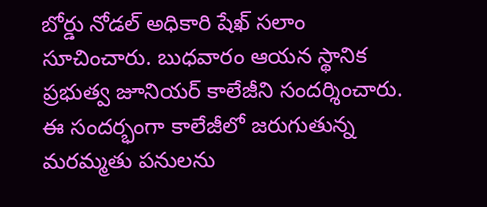బోర్డు నోడల్ అధికారి షేఖ్ సలాం సూచించారు. బుధవారం ఆయన స్థానిక ప్రభుత్వ జూనియర్ కాలేజీని సందర్శించారు. ఈ సందర్భంగా కాలేజీలో జరుగుతున్న మరమ్మతు పనులను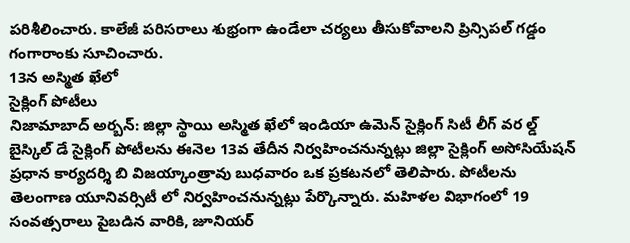పరిశీలించారు. కాలేజీ పరిసరాలు శుభ్రంగా ఉండేలా చర్యలు తీసుకోవాలని ప్రిన్సిపల్ గడ్డం గంగారాంకు సూచించారు.
13న అస్మిత ఖేలో
సైక్లింగ్ పోటీలు
నిజామాబాద్ అర్బన్: జిల్లా స్థాయి అస్మిత ఖేలో ఇండియా ఉమెన్ సైక్లింగ్ సిటీ లీగ్ వర ల్డ్ బైస్కిల్ డే సైక్లింగ్ పోటీలను ఈనెల 13వ తేదీన నిర్వహించనున్నట్లు జిల్లా సైక్లింగ్ అసోసియేషన్ ప్రధాన కార్యదర్శి బి విజయ్కాంత్రావు బుధవారం ఒక ప్రకటనలో తెలిపారు. పోటీలను తెలంగాణ యూనివర్సిటీ లో నిర్వహించనున్నట్లు పేర్కొన్నారు. మహిళల విభాగంలో 19 సంవత్సరాలు పైబడిన వారికి, జూనియర్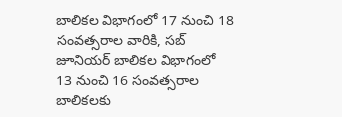బాలికల విభాగంలో 17 నుంచి 18 సంవత్సరాల వారికి, సబ్ జూనియర్ బాలికల విభాగంలో 13 నుంచి 16 సంవత్సరాల బాలికలకు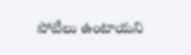పోటీలు ఉంటాయని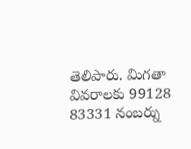తెలిపారు. మిగతా వివరాలకు 99128 83331 నంబర్ను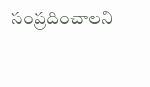సంప్రదించాలని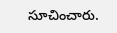సూచించారు.